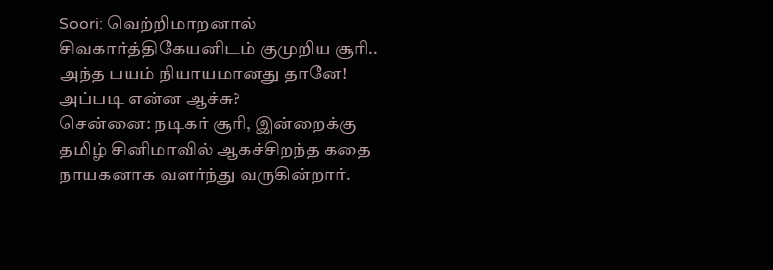Soori: வெற்றிமாறனால் சிவகார்த்திகேயனிடம் குமுறிய சூரி.. அந்த பயம் நியாயமானது தானே! அப்படி என்ன ஆச்சு?
சென்னை: நடிகர் சூரி, இன்றைக்கு தமிழ் சினிமாவில் ஆகச்சிறந்த கதை நாயகனாக வளர்ந்து வருகின்றார்.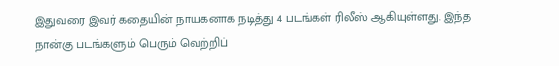இதுவரை இவர் கதையின் நாயகனாக நடித்து 4 படங்கள் ரிலீஸ் ஆகியுள்ளது. இந்த நான்கு படங்களும் பெரும் வெற்றிப்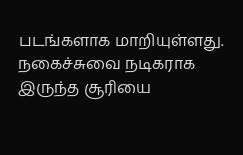படங்களாக மாறியுள்ளது. நகைச்சுவை நடிகராக இருந்த சூரியை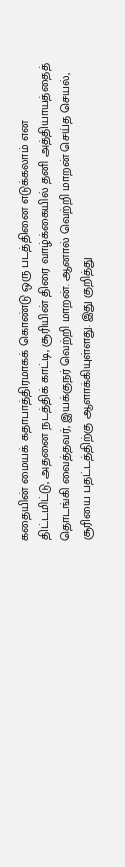கதையின் மையக் கதாபாத்திரமாகக் கொண்டு ஒரு படத்தினை எடுக்கலாம் என திட்டமிட்டு, அதனை நடத்திக் காட்டி, சூரியின் திரை வாழ்க்கையில் தனி அத்தியாயத்தைத் தொடங்கி வைத்தவர், இயக்குநர் வெற்றி மாறன். ஆனால் வெற்றி மாறன் செய்த செயல், சூரியை பதட்டத்திற்கு ஆளாக்கியுள்ளது. இது குறித்து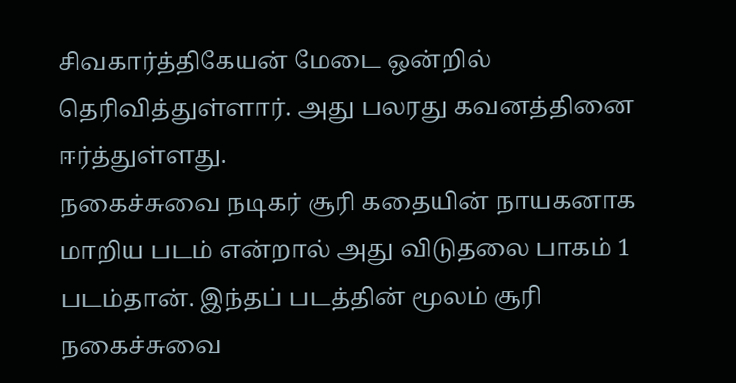சிவகார்த்திகேயன் மேடை ஒன்றில் தெரிவித்துள்ளார். அது பலரது கவனத்தினை ஈர்த்துள்ளது.
நகைச்சுவை நடிகர் சூரி கதையின் நாயகனாக மாறிய படம் என்றால் அது விடுதலை பாகம் 1 படம்தான். இந்தப் படத்தின் மூலம் சூரி நகைச்சுவை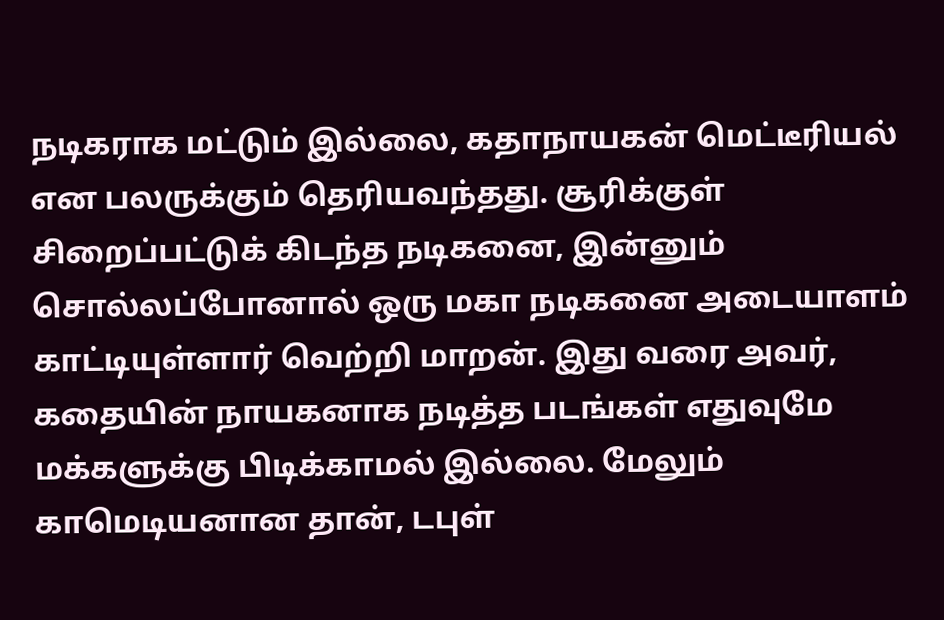நடிகராக மட்டும் இல்லை, கதாநாயகன் மெட்டீரியல் என பலருக்கும் தெரியவந்தது. சூரிக்குள் சிறைப்பட்டுக் கிடந்த நடிகனை, இன்னும் சொல்லப்போனால் ஒரு மகா நடிகனை அடையாளம் காட்டியுள்ளார் வெற்றி மாறன். இது வரை அவர், கதையின் நாயகனாக நடித்த படங்கள் எதுவுமே மக்களுக்கு பிடிக்காமல் இல்லை. மேலும் காமெடியனான தான், டபுள்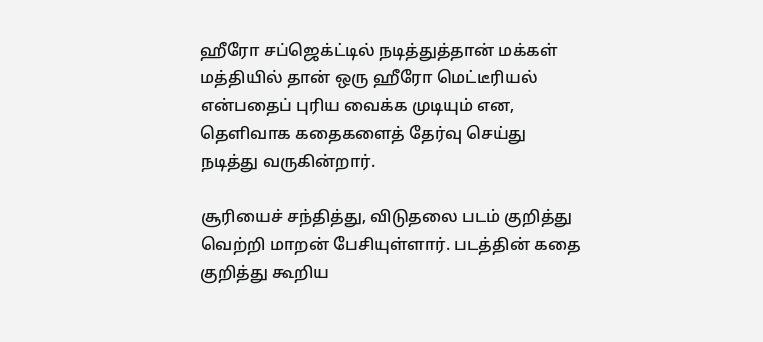ஹீரோ சப்ஜெக்ட்டில் நடித்துத்தான் மக்கள் மத்தியில் தான் ஒரு ஹீரோ மெட்டீரியல் என்பதைப் புரிய வைக்க முடியும் என, தெளிவாக கதைகளைத் தேர்வு செய்து நடித்து வருகின்றார்.

சூரியைச் சந்தித்து, விடுதலை படம் குறித்து வெற்றி மாறன் பேசியுள்ளார். படத்தின் கதை குறித்து கூறிய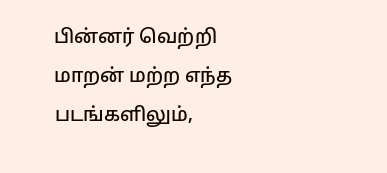பின்னர் வெற்றி மாறன் மற்ற எந்த படங்களிலும்,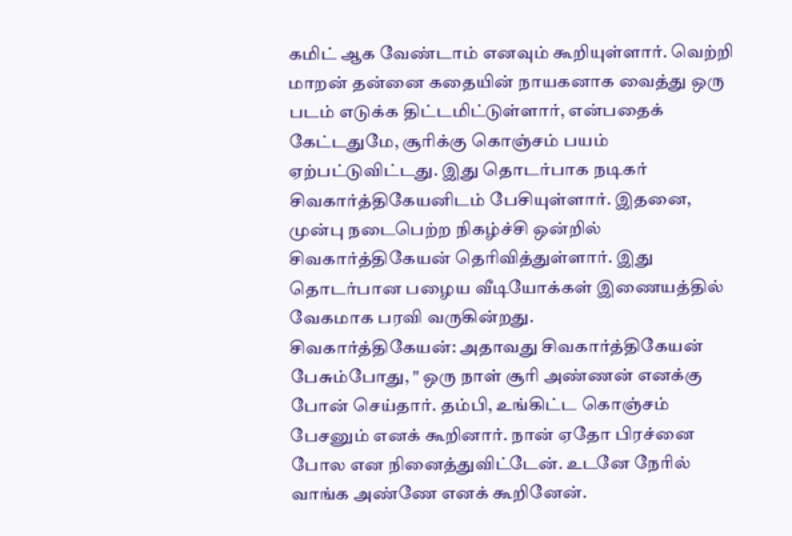கமிட் ஆக வேண்டாம் எனவும் கூறியுள்ளார். வெற்றி மாறன் தன்னை கதையின் நாயகனாக வைத்து ஒரு படம் எடுக்க திட்டமிட்டுள்ளார், என்பதைக் கேட்டதுமே, சூரிக்கு கொஞ்சம் பயம் ஏற்பட்டுவிட்டது. இது தொடர்பாக நடிகர் சிவகார்த்திகேயனிடம் பேசியுள்ளார். இதனை, முன்பு நடைபெற்ற நிகழ்ச்சி ஒன்றில் சிவகார்த்திகேயன் தெரிவித்துள்ளார். இது தொடர்பான பழைய வீடியோக்கள் இணையத்தில் வேகமாக பரவி வருகின்றது.
சிவகார்த்திகேயன்: அதாவது சிவகார்த்திகேயன் பேசும்போது, " ஒரு நாள் சூரி அண்ணன் எனக்கு போன் செய்தார். தம்பி, உங்கிட்ட கொஞ்சம் பேசனும் எனக் கூறினார். நான் ஏதோ பிரச்னை போல என நினைத்துவிட்டேன். உடனே நேரில் வாங்க அண்ணே எனக் கூறினேன்.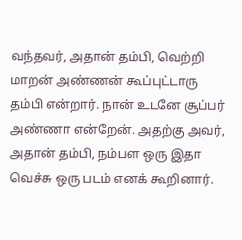வந்தவர், அதான் தம்பி, வெற்றி மாறன் அண்ணன் கூப்புட்டாரு தம்பி என்றார். நான் உடனே சூப்பர் அண்ணா என்றேன். அதற்கு அவர், அதான் தம்பி, நம்பள ஒரு இதா வெச்சு ஒரு படம் எனக் கூறினார்.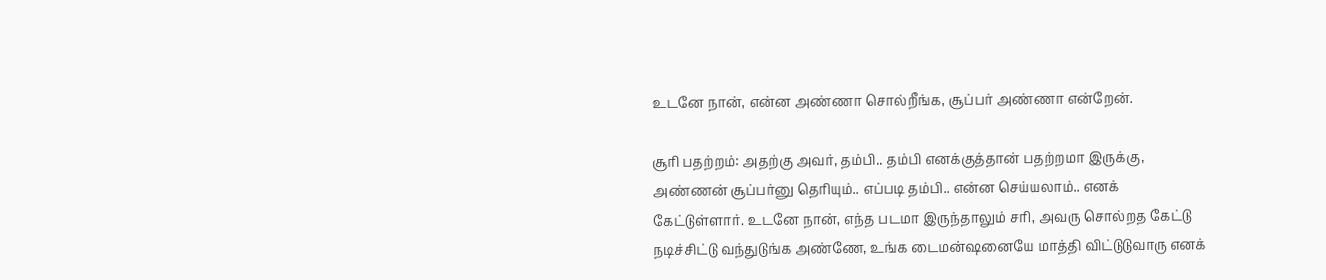உடனே நான், என்ன அண்ணா சொல்றீங்க, சூப்பர் அண்ணா என்றேன்.

சூரி பதற்றம்: அதற்கு அவர், தம்பி.. தம்பி எனக்குத்தான் பதற்றமா இருக்கு, அண்ணன் சூப்பர்னு தெரியும்.. எப்படி தம்பி.. என்ன செய்யலாம்.. எனக் கேட்டுள்ளார். உடனே நான், எந்த படமா இருந்தாலும் சரி, அவரு சொல்றத கேட்டு நடிச்சிட்டு வந்துடுங்க அண்ணே, உங்க டைமன்ஷனையே மாத்தி விட்டுடுவாரு எனக்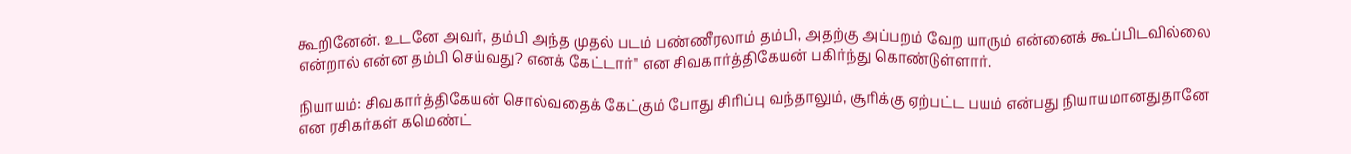கூறினேன். உடனே அவர், தம்பி அந்த முதல் படம் பண்ணீரலாம் தம்பி, அதற்கு அப்பறம் வேற யாரும் என்னைக் கூப்பிடவில்லை என்றால் என்ன தம்பி செய்வது? எனக் கேட்டார்" என சிவகார்த்திகேயன் பகிர்ந்து கொண்டுள்ளார்.

நியாயம்: சிவகார்த்திகேயன் சொல்வதைக் கேட்கும் போது சிரிப்பு வந்தாலும், சூரிக்கு ஏற்பட்ட பயம் என்பது நியாயமானதுதானே என ரசிகர்கள் கமெண்ட்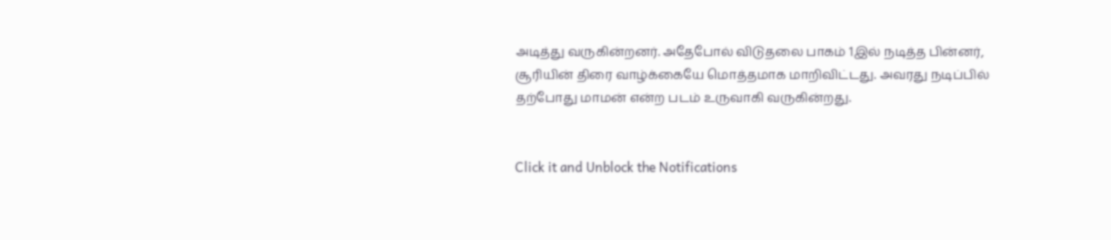அடித்து வருகின்றனர். அதேபோல் விடுதலை பாகம் 1இல் நடித்த பின்னர், சூரியின் திரை வாழ்க்கையே மொத்தமாக மாறிவிட்டது. அவரது நடிப்பில் தற்போது மாமன் என்ற படம் உருவாகி வருகின்றது.


Click it and Unblock the Notifications